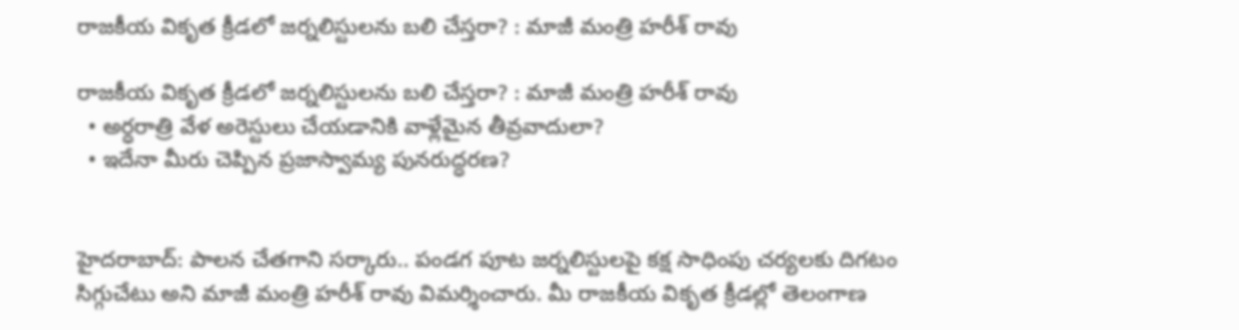రాజకీయ వికృత క్రీడలో జర్నలిస్టులను బలి చేస్తరా? : మాజీ మంత్రి హరీశ్ రావు

రాజకీయ వికృత క్రీడలో జర్నలిస్టులను బలి చేస్తరా? : మాజీ మంత్రి హరీశ్ రావు
  • అర్ధరాత్రి వేళ అరెస్టులు చేయడానికి వాళ్లేమైన తీవ్రవాదులా?
  • ఇదేనా మీరు చెప్పిన ప్రజాస్వామ్య పునరుద్ధరణ?


హైదరాబాద్: పాలన చేతగాని సర్కారు.. పండగ పూట జర్నలిస్టులపై కక్ష సాధింపు చర్యలకు దిగటం సిగ్గుచేటు అని మాజీ మంత్రి హరీశ్ రావు విమర్శించారు. మీ రాజకీయ వికృత క్రీడల్లో తెలంగాణ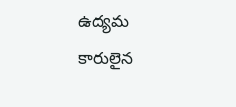ఉద్యమ కారులైన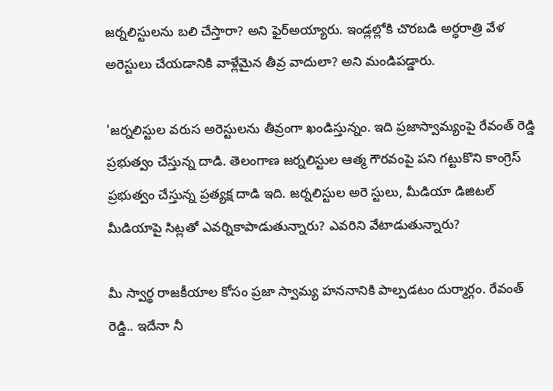జర్నలిస్టులను బలి చేస్తారా? అని ఫైర్అయ్యారు. ఇండ్లల్లోకి చొరబడి అర్ధరాత్రి వేళ అరెస్టులు చేయడానికి వాళ్లేమైన తీవ్ర వాదులా? అని మండిపడ్డారు.

'జర్నలిస్టుల వరుస అరెస్టులను తీవ్రంగా ఖండిస్తున్నం. ఇది ప్రజాస్వామ్యంపై రేవంత్ రెడ్డి ప్రభుత్వం చేస్తున్న దాడి. తెలంగాణ జర్నలిస్టుల ఆత్మ గౌరవంపై పని గట్టుకొని కాంగ్రెస్ ప్రభుత్వం చేస్తున్న ప్రత్యక్ష దాడి ఇది. జర్నలిస్టుల అరె స్టులు, మీడియా డిజిటల్ మీడియాపై సిట్లతో ఎవర్నికాపాడుతున్నారు? ఎవరిని వేటాడుతున్నారు?

మీ స్వార్థ రాజకీయాల కోసం ప్రజా స్వామ్య హననానికి పాల్పడటం దుర్మార్గం. రేవంత్ రెడ్డి.. ఇదేనా నీ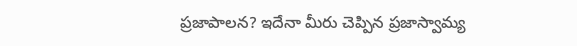ప్రజాపాలన? ఇదేనా మీరు చెప్పిన ప్రజాస్వామ్య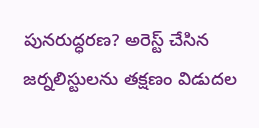పునరుద్ధరణ? అరెస్ట్ చేసిన జర్నలిస్టులను తక్షణం విడుదల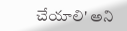చేయాలి' అని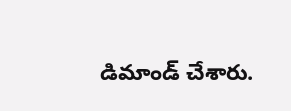డిమాండ్ చేశారు.